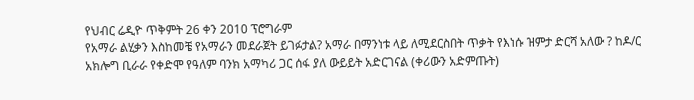የህብር ሬዲዮ ጥቅምት 26 ቀን 2010 ፕሮግራም
የአማራ ልሂቃን እስከመቼ የአማራን መደራጀት ይገፉታል? አማራ በማንነቱ ላይ ለሚደርስበት ጥቃት የእነሱ ዝምታ ድርሻ አለው ? ከዶ/ር አክሎግ ቢራራ የቀድሞ የዓለም ባንክ አማካሪ ጋር ሰፋ ያለ ውይይት አድርገናል (ቀሪውን አድምጡት)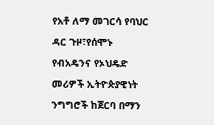የአቶ ለማ መገርሳ የባህር ዳር ጉዞ፣የሰሞኑ የብአዴንና የኦህዴድ መሪዎች ኢትዮጵያዊነት ንግግሮች ከጀርባ በማን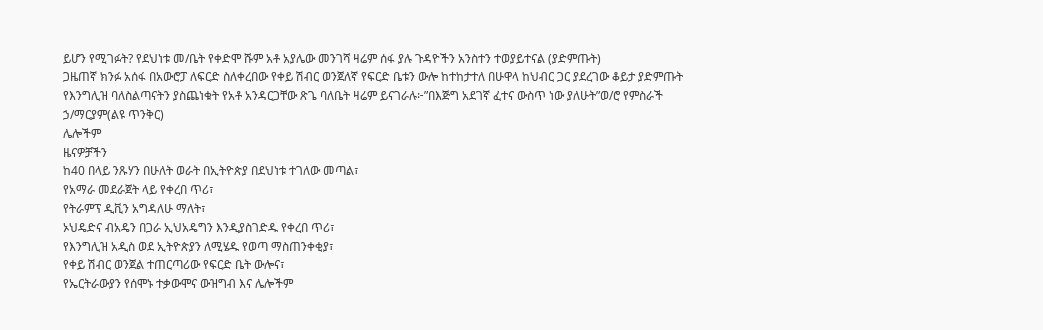ይሆን የሚገፉት? የደህነቱ መ/ቤት የቀድሞ ሹም አቶ አያሌው መንገሻ ዛሬም ሰፋ ያሉ ጉዳዮችን አንስተን ተወያይተናል (ያድምጡት)
ጋዜጠኛ ክንፉ አሰፋ በአውሮፓ ለፍርድ ስለቀረበው የቀይ ሽብር ወንጀለኛ የፍርድ ቤቱን ውሎ ከተከታተለ በሁዋላ ከህብር ጋር ያደረገው ቆይታ ያድምጡት
የእንግሊዝ ባለስልጣናትን ያስጨነቁት የአቶ አንዳርጋቸው ጽጌ ባለቤት ዛሬም ይናገራሉ፦”በእጅግ አደገኛ ፈተና ውስጥ ነው ያለሁት”ወ/ሮ የምስራች ኃ/ማርያም(ልዩ ጥንቅር)
ሌሎችም
ዜናዎቻችን
ከ40 በላይ ንጹሃን በሁለት ወራት በኢትዮጵያ በደህነቱ ተገለው መጣል፣
የአማራ መደራጀት ላይ የቀረበ ጥሪ፣
የትራምፕ ዲቪን አግዳለሁ ማለት፣
ኦህዴድና ብአዴን በጋራ ኢህአዴግን እንዲያስገድዱ የቀረበ ጥሪ፣
የእንግሊዝ አዲስ ወደ ኢትዮጵያን ለሚሄዱ የወጣ ማስጠንቀቂያ፣
የቀይ ሽብር ወንጀል ተጠርጣሪው የፍርድ ቤት ውሎና፣
የኤርትራውያን የሰሞኑ ተቃውሞና ውዝግብ እና ሌሎችም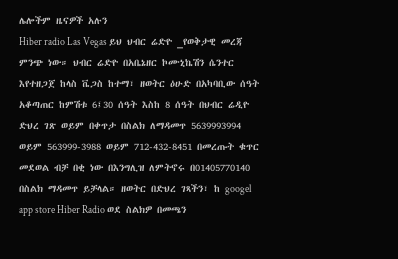ሌሎችም ዜናዎች አሉን
Hiber radio Las Vegas ይህ ህብር ሬድዮ _የወቅታዊ መረጃ ምንጭ ነው። ህብር ሬድዮ በአቤኔዘር ኮሙኒኬሽን ሴንተር እየተዘጋጀ ከላስ ቬጋስ ከተማ፣ ዘወትር ዕሁድ በአካባቢው ሰዓት አቆጣጠር ከምሽቱ 6፤30 ሰዓት እስከ 8 ሰዓት በህብር ሬዲዮ ድህረ ገጽ ወይም በቀጥታ በስልክ ለማዳመጥ 5639993994 ወይም 563999-3988 ወይም 712-432-8451 በመረጡት ቁጥር መደወል ብቻ በቂ ነው በእንግሊዝ ለምትኖሩ በ01405770140 በስልክ ማዳመጥ ይቻላል። ዘወትር በድህረ ገጻችን፣ ከ googel app store Hiber Radio ወደ ስልክዎ በመጫን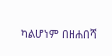ካልሆነም በዘሐበሻ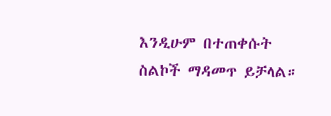እንዲሁም በተጠቀሱት ስልኮች ማዳመጥ ይቻላል።